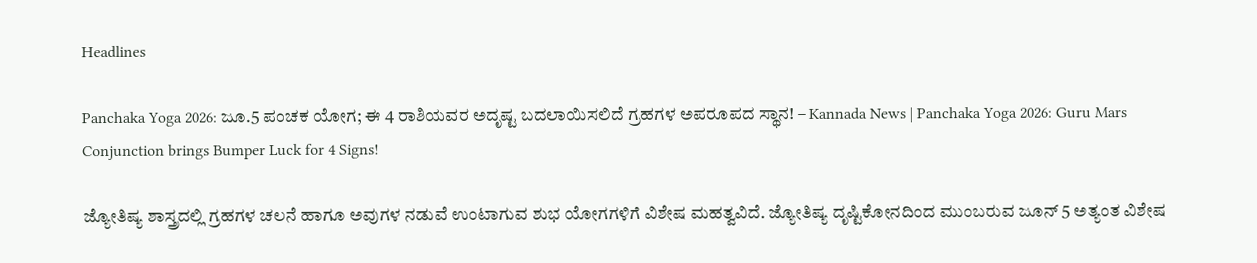Headlines

Panchaka Yoga 2026: ಜೂ.5 ಪಂಚಕ ಯೋಗ; ಈ 4 ರಾಶಿಯವರ ಅದೃಷ್ಟ ಬದಲಾಯಿಸಲಿದೆ ಗ್ರಹಗಳ ಅಪರೂಪದ ಸ್ಥಾನ! – Kannada News | Panchaka Yoga 2026: Guru Mars Conjunction brings Bumper Luck for 4 Signs!

ಜ್ಯೋತಿಷ್ಯ ಶಾಸ್ತ್ರದಲ್ಲಿ ಗ್ರಹಗಳ ಚಲನೆ ಹಾಗೂ ಅವುಗಳ ನಡುವೆ ಉಂಟಾಗುವ ಶುಭ ಯೋಗಗಳಿಗೆ ವಿಶೇಷ ಮಹತ್ವವಿದೆ. ಜ್ಯೋತಿಷ್ಯ ದೃಷ್ಟಿಕೋನದಿಂದ ಮುಂಬರುವ ಜೂನ್ 5 ಅತ್ಯಂತ ವಿಶೇಷ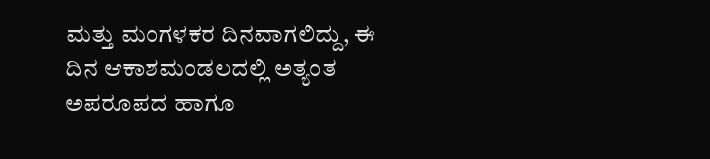ಮತ್ತು ಮಂಗಳಕರ ದಿನವಾಗಲಿದ್ದು, ಈ ದಿನ ಆಕಾಶಮಂಡಲದಲ್ಲಿ ಅತ್ಯಂತ ಅಪರೂಪದ ಹಾಗೂ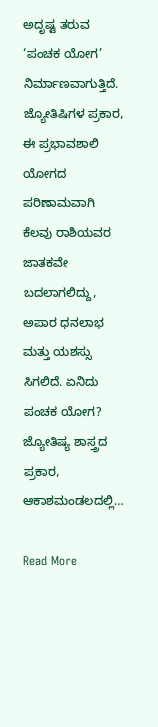ಅದೃಷ್ಟ ತರುವ ‘ಪಂಚಕ ಯೋಗ’ ನಿರ್ಮಾಣವಾಗುತ್ತಿದೆ. ಜ್ಯೋತಿಷಿಗಳ ಪ್ರಕಾರ, ಈ ಪ್ರಭಾವಶಾಲಿ ಯೋಗದ ಪರಿಣಾಮವಾಗಿ ಕೆಲವು ರಾಶಿಯವರ ಜಾತಕವೇ ಬದಲಾಗಲಿದ್ದು, ಅಪಾರ ಧನಲಾಭ ಮತ್ತು ಯಶಸ್ಸು ಸಿಗಲಿದೆ. ಏನಿದು ಪಂಚಕ ಯೋಗ? ಜ್ಯೋತಿಷ್ಯ ಶಾಸ್ತ್ರದ ಪ್ರಕಾರ, ಆಕಾಶಮಂಡಲದಲ್ಲಿ…

Read More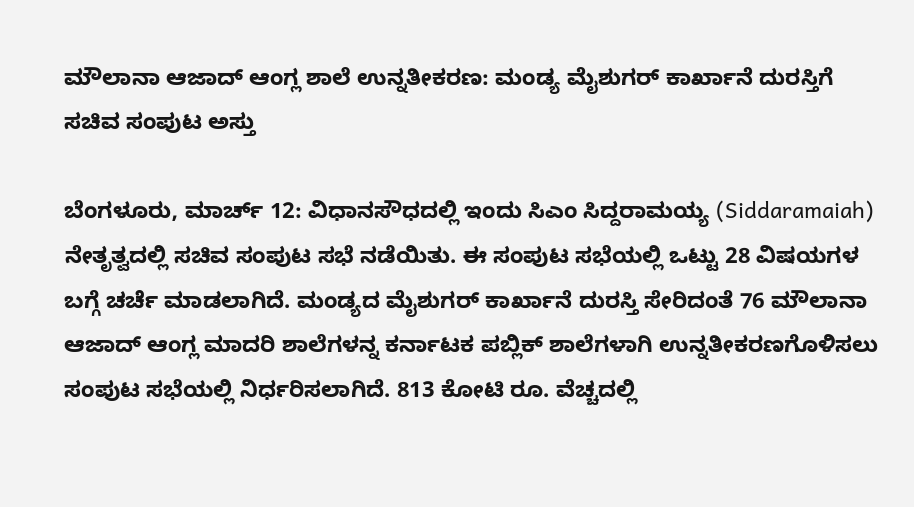ಮೌಲಾನಾ ಆಜಾದ್ ಆಂಗ್ಲ ಶಾಲೆ ಉನ್ನತೀಕರಣ: ಮಂಡ್ಯ ಮೈಶುಗರ್ ಕಾರ್ಖಾನೆ ದುರಸ್ತಿಗೆ ಸಚಿವ ಸಂಪುಟ ಅಸ್ತು

ಬೆಂಗಳೂರು, ಮಾರ್ಚ್ 12: ವಿಧಾನಸೌಧದಲ್ಲಿ ಇಂದು ಸಿಎಂ ಸಿದ್ದರಾಮಯ್ಯ (Siddaramaiah) ನೇತೃತ್ವದಲ್ಲಿ ಸಚಿವ ಸಂಪುಟ ಸಭೆ ನಡೆಯಿತು. ಈ ಸಂಪುಟ ಸಭೆಯಲ್ಲಿ ಒಟ್ಟು 28 ವಿಷಯಗಳ ಬಗ್ಗೆ ಚರ್ಚೆ ಮಾಡಲಾಗಿದೆ. ಮಂಡ್ಯದ ಮೈಶುಗರ್ ಕಾರ್ಖಾನೆ ದುರಸ್ತಿ ಸೇರಿದಂತೆ 76 ಮೌಲಾನಾ ಆಜಾದ್ ಆಂಗ್ಲ ಮಾದರಿ ಶಾಲೆಗಳನ್ನ ಕರ್ನಾಟಕ ಪಬ್ಲಿಕ್ ಶಾಲೆಗಳಾಗಿ ಉನ್ನತೀಕರಣಗೊಳಿಸಲು ಸಂಪುಟ ಸಭೆಯಲ್ಲಿ ನಿರ್ಧರಿಸಲಾಗಿದೆ. 813 ಕೋಟಿ ರೂ. ವೆಚ್ಚದಲ್ಲಿ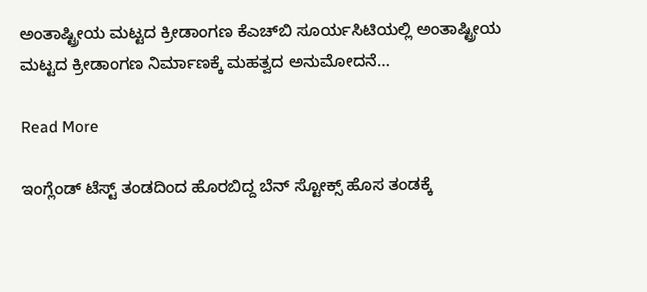ಅಂತಾಷ್ಟ್ರೀಯ ಮಟ್ಟದ ಕ್ರೀಡಾಂಗಣ ಕೆಎಚ್‌ಬಿ ಸೂರ್ಯಸಿಟಿಯಲ್ಲಿ ಅಂತಾಷ್ಟ್ರೀಯ ಮಟ್ಟದ ಕ್ರೀಡಾಂಗಣ ನಿರ್ಮಾಣಕ್ಕೆ ಮಹತ್ವದ ಅನುಮೋದನೆ…

Read More

ಇಂಗ್ಲೆಂಡ್‌ ಟೆಸ್ಟ್ ತಂಡದಿಂದ ಹೊರಬಿದ್ದ ಬೆನ್ ಸ್ಟೋಕ್ಸ್ ಹೊಸ ತಂಡಕ್ಕೆ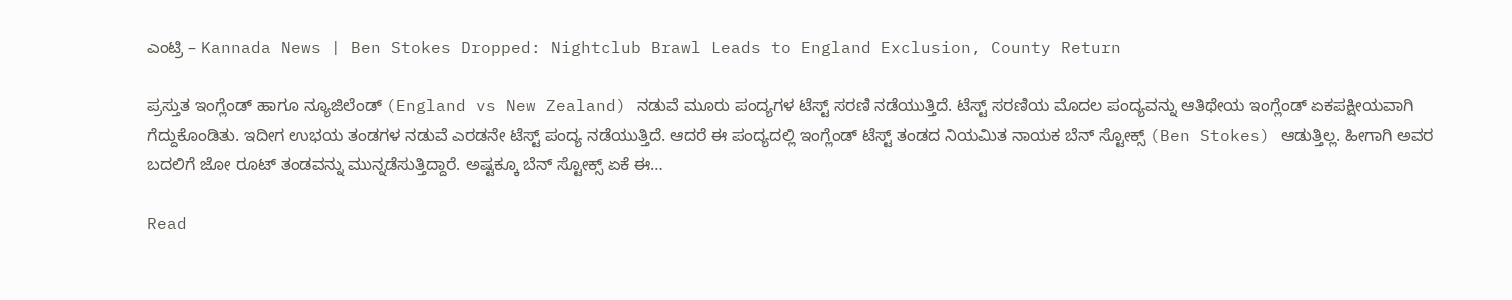ಎಂಟ್ರಿ – Kannada News | Ben Stokes Dropped: Nightclub Brawl Leads to England Exclusion, County Return

ಪ್ರಸ್ತುತ ಇಂಗ್ಲೆಂಡ್‌ ಹಾಗೂ ನ್ಯೂಜಿಲೆಂಡ್ (England vs New Zealand) ನಡುವೆ ಮೂರು ಪಂದ್ಯಗಳ ಟೆಸ್ಟ್ ಸರಣಿ ನಡೆಯುತ್ತಿದೆ. ಟೆಸ್ಟ್ ಸರಣಿಯ ಮೊದಲ ಪಂದ್ಯವನ್ನು ಆತಿಥೇಯ ಇಂಗ್ಲೆಂಡ್‌ ಏಕಪಕ್ಷೀಯವಾಗಿ ಗೆದ್ದುಕೊಂಡಿತು. ಇದೀಗ ಉಭಯ ತಂಡಗಳ ನಡುವೆ ಎರಡನೇ ಟೆಸ್ಟ್ ಪಂದ್ಯ ನಡೆಯುತ್ತಿದೆ. ಆದರೆ ಈ ಪಂದ್ಯದಲ್ಲಿ ಇಂಗ್ಲೆಂಡ್‌ ಟೆಸ್ಟ್ ತಂಡದ ನಿಯಮಿತ ನಾಯಕ ಬೆನ್ ಸ್ಟೋಕ್ಸ್ (Ben Stokes) ಆಡುತ್ತಿಲ್ಲ. ಹೀಗಾಗಿ ಅವರ ಬದಲಿಗೆ ಜೋ ರೂಟ್ ತಂಡವನ್ನು ಮುನ್ನಡೆಸುತ್ತಿದ್ದಾರೆ. ಅಷ್ಟಕ್ಕೂ ಬೆನ್ ಸ್ಟೋಕ್ಸ್ ಏಕೆ ಈ…

Read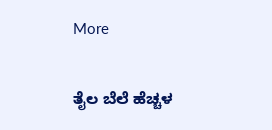More

ತೈಲ ಬೆಲೆ ಹೆಚ್ಚಳ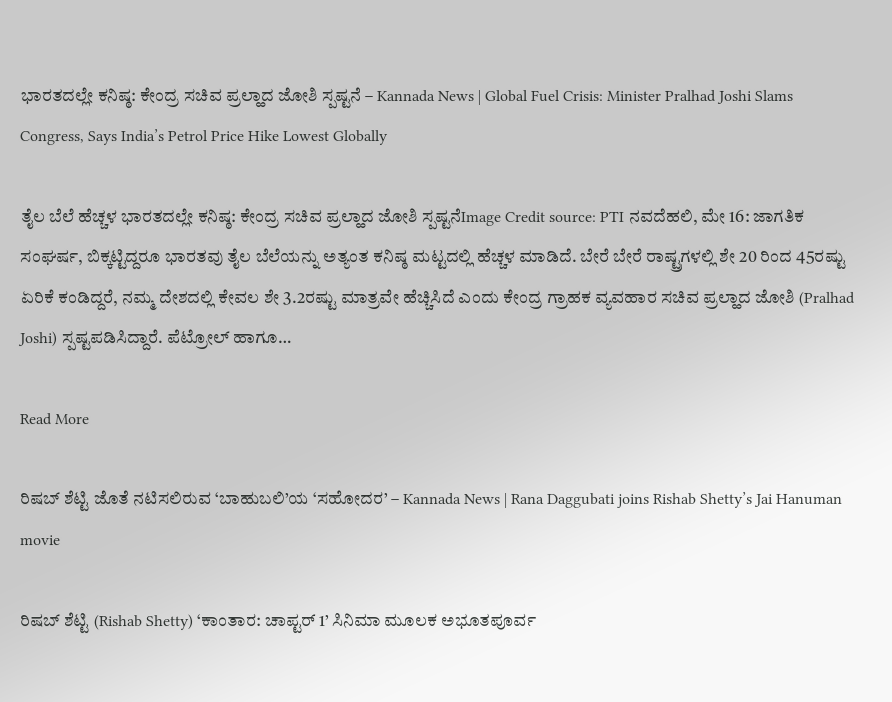ಭಾರತದಲ್ಲೇ ಕನಿಷ್ಠ: ಕೇಂದ್ರ ಸಚಿವ ಪ್ರಲ್ಹಾದ ಜೋಶಿ ಸ್ಪಷ್ಟನೆ – Kannada News | Global Fuel Crisis: Minister Pralhad Joshi Slams Congress, Says India’s Petrol Price Hike Lowest Globally

ತೈಲ ಬೆಲೆ ಹೆಚ್ಚಳ ಭಾರತದಲ್ಲೇ ಕನಿಷ್ಠ: ಕೇಂದ್ರ ಸಚಿವ ಪ್ರಲ್ಹಾದ ಜೋಶಿ ಸ್ಪಷ್ಟನೆImage Credit source: PTI ನವದೆಹಲಿ, ಮೇ 16: ಜಾಗತಿಕ ಸಂಘರ್ಷ, ಬಿಕ್ಕಟ್ಟಿದ್ದರೂ ಭಾರತವು ತೈಲ ಬೆಲೆಯನ್ನು ಅತ್ಯಂತ ಕನಿಷ್ಠ ಮಟ್ಟದಲ್ಲಿ ಹೆಚ್ಚಳ ಮಾಡಿದೆ. ಬೇರೆ ಬೇರೆ ರಾಷ್ಟ್ರಗಳಲ್ಲಿ ಶೇ 20 ರಿಂದ 45ರಷ್ಟು ಏರಿಕೆ ಕಂಡಿದ್ದರೆ, ನಮ್ಮ ದೇಶದಲ್ಲಿ ಕೇವಲ ಶೇ 3.2ರಷ್ಟು ಮಾತ್ರವೇ ಹೆಚ್ಚಿಸಿದೆ ಎಂದು ಕೇಂದ್ರ ಗ್ರಾಹಕ ವ್ಯವಹಾರ ಸಚಿವ ಪ್ರಲ್ಹಾದ ಜೋಶಿ (Pralhad Joshi) ಸ್ಪಷ್ಟಪಡಿಸಿದ್ದಾರೆ. ಪೆಟ್ರೋಲ್ ಹಾಗೂ…

Read More

ರಿಷಬ್ ಶೆಟ್ಟಿ ಜೊತೆ ನಟಿಸಲಿರುವ ‘ಬಾಹುಬಲಿ’ಯ ‘ಸಹೋದರ’ – Kannada News | Rana Daggubati joins Rishab Shetty’s Jai Hanuman movie

ರಿಷಬ್ ಶೆಟ್ಟಿ (Rishab Shetty) ‘ಕಾಂತಾರ: ಚಾಪ್ಟರ್ 1’ ಸಿನಿಮಾ ಮೂಲಕ ಅಭೂತಪೂರ್ವ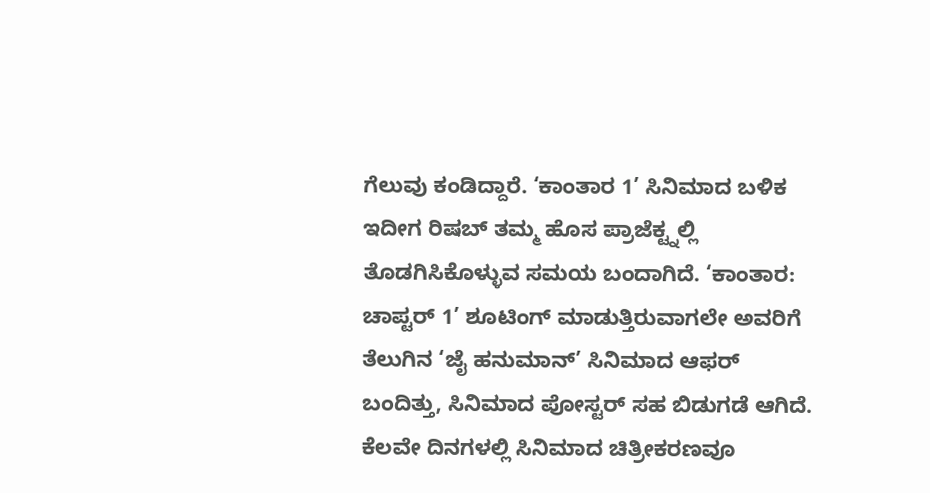ಗೆಲುವು ಕಂಡಿದ್ದಾರೆ. ‘ಕಾಂತಾರ 1’ ಸಿನಿಮಾದ ಬಳಿಕ ಇದೀಗ ರಿಷಬ್ ತಮ್ಮ ಹೊಸ ಪ್ರಾಜೆಕ್ಟ್ನಲ್ಲಿ ತೊಡಗಿಸಿಕೊಳ್ಳುವ ಸಮಯ ಬಂದಾಗಿದೆ. ‘ಕಾಂತಾರ: ಚಾಪ್ಟರ್ 1’ ಶೂಟಿಂಗ್ ಮಾಡುತ್ತಿರುವಾಗಲೇ ಅವರಿಗೆ ತೆಲುಗಿನ ‘ಜೈ ಹನುಮಾನ್’ ಸಿನಿಮಾದ ಆಫರ್ ಬಂದಿತ್ತು, ಸಿನಿಮಾದ ಪೋಸ್ಟರ್ ಸಹ ಬಿಡುಗಡೆ ಆಗಿದೆ. ಕೆಲವೇ ದಿನಗಳಲ್ಲಿ ಸಿನಿಮಾದ ಚಿತ್ರೀಕರಣವೂ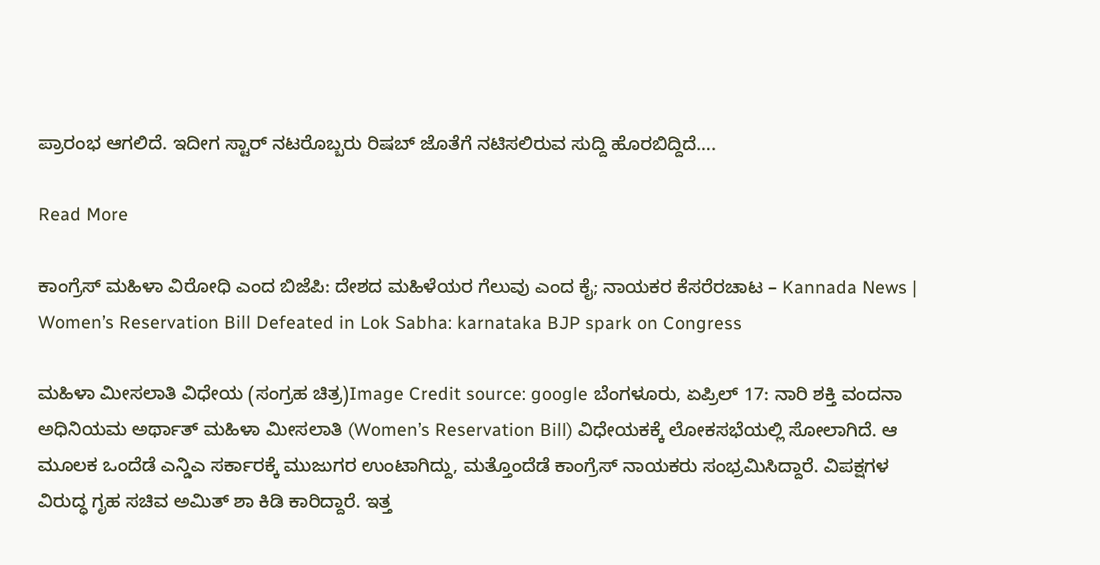ಪ್ರಾರಂಭ ಆಗಲಿದೆ. ಇದೀಗ ಸ್ಟಾರ್ ನಟರೊಬ್ಬರು ರಿಷಬ್ ಜೊತೆಗೆ ನಟಿಸಲಿರುವ ಸುದ್ದಿ ಹೊರಬಿದ್ದಿದೆ….

Read More

ಕಾಂಗ್ರೆಸ್ ಮಹಿಳಾ ವಿರೋಧಿ ಎಂದ ಬಿಜೆಪಿ: ದೇಶದ ಮಹಿಳೆಯರ ಗೆಲುವು ಎಂದ ಕೈ; ನಾಯಕರ ಕೆಸರೆರಚಾಟ – Kannada News | Women’s Reservation Bill Defeated in Lok Sabha: karnataka BJP spark on Congress

ಮಹಿಳಾ ಮೀಸಲಾತಿ ವಿಧೇಯ (ಸಂಗ್ರಹ ಚಿತ್ರ)Image Credit source: google ಬೆಂಗಳೂರು, ಏಪ್ರಿಲ್ 17: ನಾರಿ ಶಕ್ತಿ ವಂದನಾ ಅಧಿನಿಯಮ ಅರ್ಥಾತ್ ಮಹಿಳಾ ಮೀಸಲಾತಿ (Women’s Reservation Bill) ವಿಧೇಯಕಕ್ಕೆ ಲೋಕಸಭೆಯಲ್ಲಿ ಸೋಲಾಗಿದೆ. ಆ ಮೂಲಕ ಒಂದೆಡೆ ಎನ್ಡಿಎ ಸರ್ಕಾರಕ್ಕೆ ಮುಜುಗರ ಉಂಟಾಗಿದ್ದು, ಮತ್ತೊಂದೆಡೆ ಕಾಂಗ್ರೆಸ್ ನಾಯಕರು ಸಂಭ್ರಮಿಸಿದ್ದಾರೆ. ವಿಪಕ್ಷಗಳ ವಿರುದ್ಧ ಗೃಹ ಸಚಿವ ಅಮಿತ್ ಶಾ ಕಿಡಿ ಕಾರಿದ್ದಾರೆ. ಇತ್ತ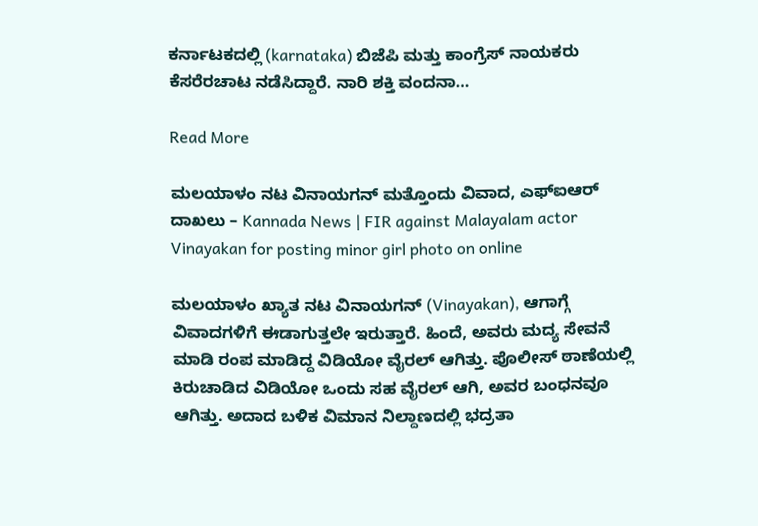ಕರ್ನಾಟಕದಲ್ಲಿ (karnataka) ಬಿಜೆಪಿ ಮತ್ತು ಕಾಂಗ್ರೆಸ್ ನಾಯಕರು ಕೆಸರೆರಚಾಟ ನಡೆಸಿದ್ದಾರೆ. ನಾರಿ ಶಕ್ತಿ ವಂದನಾ…

Read More

ಮಲಯಾಳಂ ನಟ ವಿನಾಯಗನ್ ಮತ್ತೊಂದು ವಿವಾದ, ಎಫ್ಐಆರ್ ದಾಖಲು – Kannada News | FIR against Malayalam actor Vinayakan for posting minor girl photo on online

ಮಲಯಾಳಂ ಖ್ಯಾತ ನಟ ವಿನಾಯಗನ್ (Vinayakan), ಆಗಾಗ್ಗೆ ವಿವಾದಗಳಿಗೆ ಈಡಾಗುತ್ತಲೇ ಇರುತ್ತಾರೆ. ಹಿಂದೆ, ಅವರು ಮದ್ಯ ಸೇವನೆ ಮಾಡಿ ರಂಪ ಮಾಡಿದ್ದ ವಿಡಿಯೋ ವೈರಲ್ ಆಗಿತ್ತು. ಪೊಲೀಸ್ ಠಾಣೆಯಲ್ಲಿ ಕಿರುಚಾಡಿದ ವಿಡಿಯೋ ಒಂದು ಸಹ ವೈರಲ್ ಆಗಿ, ಅವರ ಬಂಧನವೂ ಆಗಿತ್ತು. ಅದಾದ ಬಳಿಕ ವಿಮಾನ ನಿಲ್ದಾಣದಲ್ಲಿ ಭದ್ರತಾ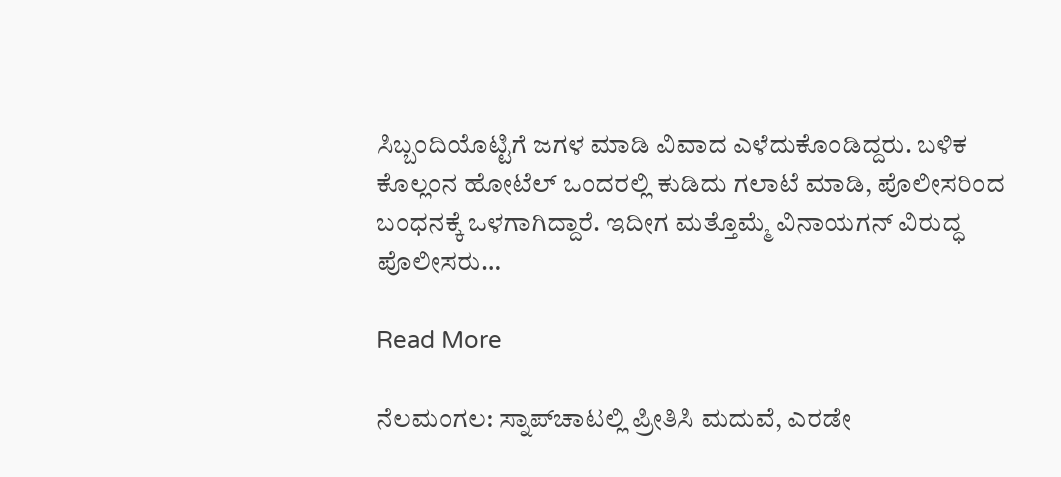ಸಿಬ್ಬಂದಿಯೊಟ್ಟಿಗೆ ಜಗಳ ಮಾಡಿ ವಿವಾದ ಎಳೆದುಕೊಂಡಿದ್ದರು. ಬಳಿಕ ಕೊಲ್ಲಂನ ಹೋಟೆಲ್ ಒಂದರಲ್ಲಿ ಕುಡಿದು ಗಲಾಟೆ ಮಾಡಿ, ಪೊಲೀಸರಿಂದ ಬಂಧನಕ್ಕೆ ಒಳಗಾಗಿದ್ದಾರೆ. ಇದೀಗ ಮತ್ತೊಮ್ಮೆ ವಿನಾಯಗನ್ ವಿರುದ್ಧ ಪೊಲೀಸರು…

Read More

ನೆಲಮಂಗಲ: ಸ್ನಾಪ್‌ಚಾಟಲ್ಲಿ ಪ್ರೀತಿಸಿ ಮದುವೆ, ಎರಡೇ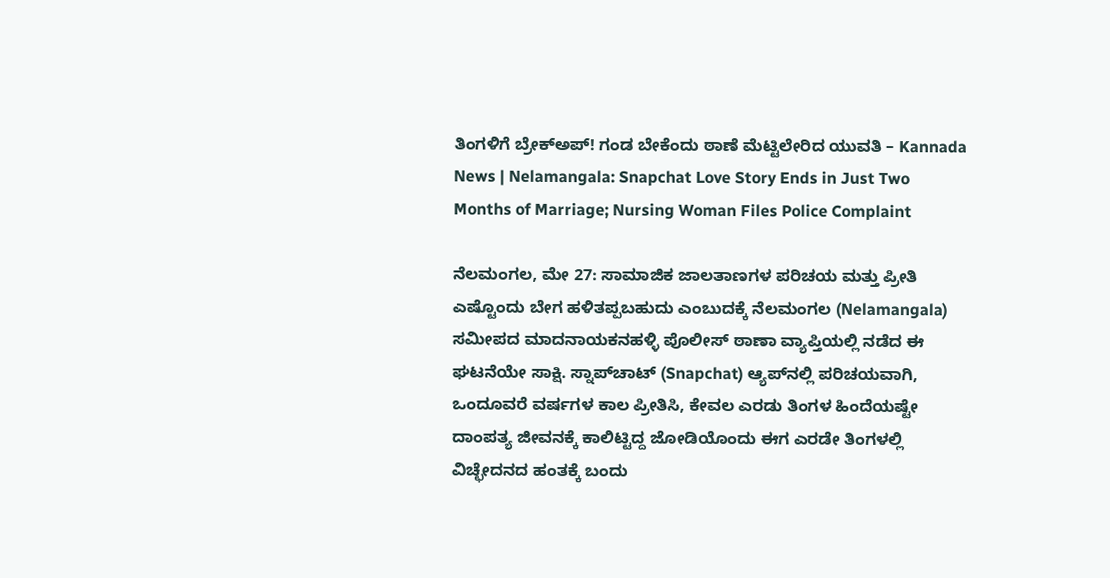ತಿಂಗಳಿಗೆ ಬ್ರೇಕ್‌ಅಪ್! ಗಂಡ ಬೇಕೆಂದು ಠಾಣೆ ಮೆಟ್ಟಿಲೇರಿದ ಯುವತಿ – Kannada News | Nelamangala: Snapchat Love Story Ends in Just Two Months of Marriage; Nursing Woman Files Police Complaint

ನೆಲಮಂಗಲ, ಮೇ 27: ಸಾಮಾಜಿಕ ಜಾಲತಾಣಗಳ ಪರಿಚಯ ಮತ್ತು ಪ್ರೀತಿ ಎಷ್ಟೊಂದು ಬೇಗ ಹಳಿತಪ್ಪಬಹುದು ಎಂಬುದಕ್ಕೆ ನೆಲಮಂಗಲ (Nelamangala) ಸಮೀಪದ ಮಾದನಾಯಕನಹಳ್ಳಿ ಪೊಲೀಸ್ ಠಾಣಾ ವ್ಯಾಪ್ತಿಯಲ್ಲಿ ನಡೆದ ಈ ಘಟನೆಯೇ ಸಾಕ್ಷಿ. ಸ್ನಾಪ್‌ಚಾಟ್ (Snapchat) ಆ್ಯಪ್‌ನಲ್ಲಿ ಪರಿಚಯವಾಗಿ, ಒಂದೂವರೆ ವರ್ಷಗಳ ಕಾಲ ಪ್ರೀತಿಸಿ, ಕೇವಲ ಎರಡು ತಿಂಗಳ ಹಿಂದೆಯಷ್ಟೇ ದಾಂಪತ್ಯ ಜೀವನಕ್ಕೆ ಕಾಲಿಟ್ಟಿದ್ದ ಜೋಡಿಯೊಂದು ಈಗ ಎರಡೇ ತಿಂಗಳಲ್ಲಿ ವಿಚ್ಛೇದನದ ಹಂತಕ್ಕೆ ಬಂದು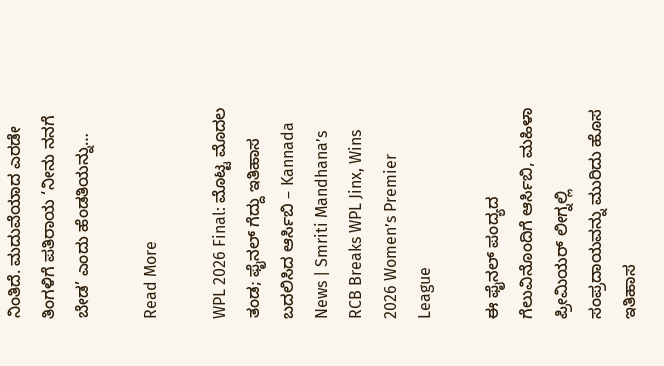ನಿಂತಿದೆ. ಮದುವೆಯಾದ ಎರಡೇ ತಿಂಗಳಿಗೆ ಪತಿರಾಯ ‘ನೀನು ನನಗೆ ಬೇಡ’ ಎಂದು ಹೆಂಡತಿಯನ್ನು…

Read More

WPL 2026 Final: ಮೊಟ್ಟ ಮೊದಲ ತಂಡ; ಫೈನಲ್ ಗೆದ್ದು ಇತಿಹಾಸ ಬದಲಿಸಿದ ಆರ್ಸಿಬಿ – Kannada News | Smriti Mandhana’s RCB Breaks WPL Jinx, Wins 2026 Women’s Premier League

ಈ ಫೈನಲ್ ಪಂದ್ಯದ ಗೆಲುವಿನೊಂದಿಗೆ ಆರ್ಸಿಬಿ, ಮಹಿಳಾ ಪ್ರೀಮಿಯರ್ ಲೀಗ್ನಲ್ಲಿ ಸಂಪ್ರದಾಯವನ್ನು ಮುರಿದು ಹೊಸ ಇತಿಹಾಸ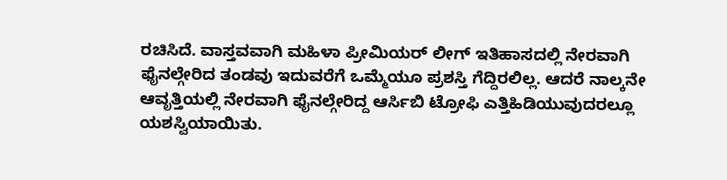ರಚಿಸಿದೆ. ವಾಸ್ತವವಾಗಿ ಮಹಿಳಾ ಪ್ರೀಮಿಯರ್ ಲೀಗ್ ಇತಿಹಾಸದಲ್ಲಿ ನೇರವಾಗಿ ಫೈನಲ್ಗೇರಿದ ತಂಡವು ಇದುವರೆಗೆ ಒಮ್ಮೆಯೂ ಪ್ರಶಸ್ತಿ ಗೆದ್ದಿರಲಿಲ್ಲ. ಆದರೆ ನಾಲ್ಕನೇ ಆವೃತ್ತಿಯಲ್ಲಿ ನೇರವಾಗಿ ಫೈನಲ್ಗೇರಿದ್ದ ಆರ್ಸಿಬಿ ಟ್ರೋಫಿ ಎತ್ತಿಹಿಡಿಯುವುದರಲ್ಲೂ ಯಶಸ್ವಿಯಾಯಿತು.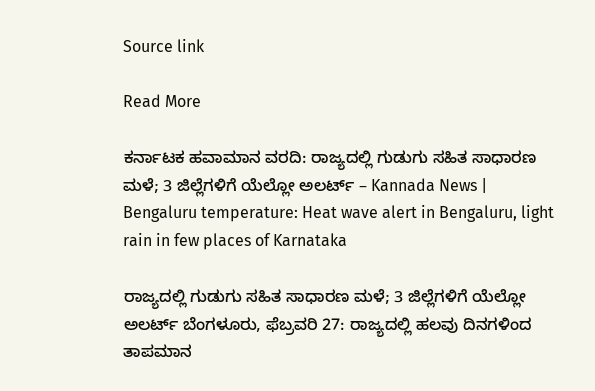Source link

Read More

ಕರ್ನಾಟಕ ಹವಾಮಾನ ವರದಿ: ರಾಜ್ಯದಲ್ಲಿ ಗುಡುಗು ಸಹಿತ ಸಾಧಾರಣ ಮಳೆ; 3 ಜಿಲ್ಲೆಗಳಿಗೆ ಯೆಲ್ಲೋ ಅಲರ್ಟ್ – Kannada News | Bengaluru temperature: Heat wave alert in Bengaluru, light rain in few places of Karnataka

ರಾಜ್ಯದಲ್ಲಿ ಗುಡುಗು ಸಹಿತ ಸಾಧಾರಣ ಮಳೆ; 3 ಜಿಲ್ಲೆಗಳಿಗೆ ಯೆಲ್ಲೋ ಅಲರ್ಟ್ ಬೆಂಗಳೂರು, ಫೆಬ್ರವರಿ 27: ರಾಜ್ಯದಲ್ಲಿ ಹಲವು ದಿನಗಳಿಂದ ತಾಪಮಾನ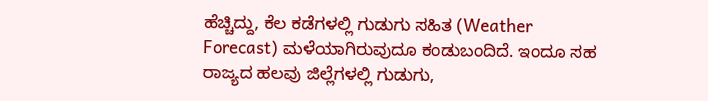ಹೆಚ್ಚಿದ್ದು, ಕೆಲ ಕಡೆಗಳಲ್ಲಿ ಗುಡುಗು ಸಹಿತ (Weather Forecast) ಮಳೆಯಾಗಿರುವುದೂ ಕಂಡುಬಂದಿದೆ. ಇಂದೂ ಸಹ ರಾಜ್ಯದ ಹಲವು ಜಿಲ್ಲೆಗಳಲ್ಲಿ ಗುಡುಗು,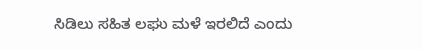ಸಿಡಿಲು ಸಹಿತ ಲಘು ಮಳೆ ಇರಲಿದೆ ಎಂದು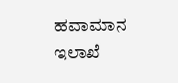ಹವಾಮಾನ ಇಲಾಖೆ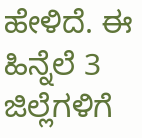ಹೇಳಿದೆ. ಈ ಹಿನ್ನೆಲೆ 3 ಜಿಲ್ಲೆಗಳಿಗೆ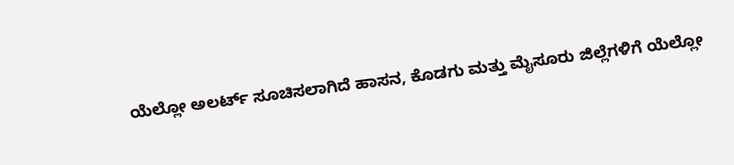ಯೆಲ್ಲೋ ಅಲರ್ಟ್ ಸೂಚಿಸಲಾಗಿದೆ ಹಾಸನ, ಕೊಡಗು ಮತ್ತು ಮೈಸೂರು ಜಿಲ್ಲೆಗಳಿಗೆ ಯೆಲ್ಲೋ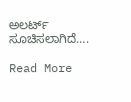ಅಲರ್ಟ್ ಸೂಚಿಸಲಾಗಿದೆ….

Read More